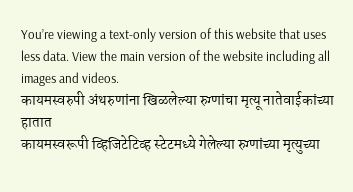You’re viewing a text-only version of this website that uses less data. View the main version of the website including all images and videos.
कायमस्वरुपी अंथरुणांना खिळलेल्या रुग्णांचा मृत्यू नातेवाईकांच्या हातात
कायमस्वरूपी व्हिजिटेटिव्ह स्टेटमध्ये गेलेल्या रुग्णांच्या मृत्युच्या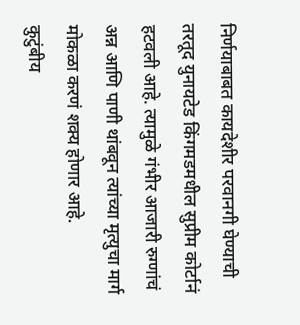निर्णयाबाबत कायदेशीर परवानगी घेण्याची तरतूद युनायटेड किंगमडमधील सुप्रीम कोर्टानं हटवली आहे. त्यामुळे गंभीर आजारी रुग्णांचं अन्न आणि पाणी थांबवून त्यांच्या मृत्युचा मार्ग मोकळा करणं शक्य होणार आहे.
कुटुंबीय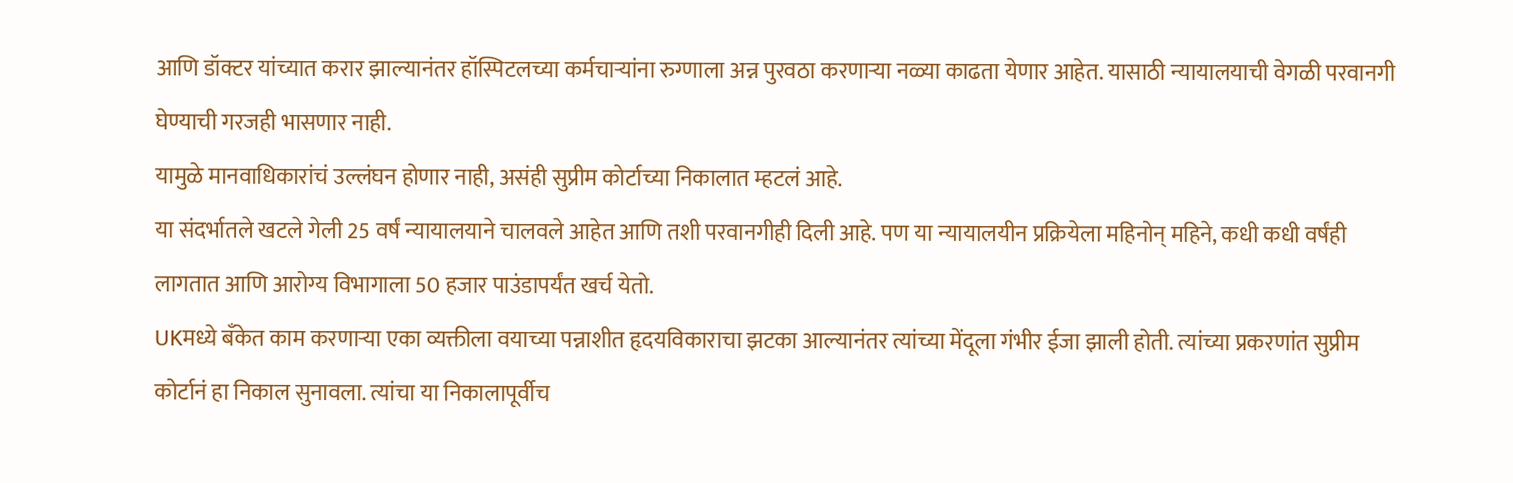आणि डॉक्टर यांच्यात करार झाल्यानंतर हॉस्पिटलच्या कर्मचाऱ्यांना रुग्णाला अन्न पुरवठा करणाऱ्या नळ्या काढता येणार आहेत. यासाठी न्यायालयाची वेगळी परवानगी घेण्याची गरजही भासणार नाही.
यामुळे मानवाधिकारांचं उल्लंघन होणार नाही, असंही सुप्रीम कोर्टाच्या निकालात म्हटलं आहे.
या संदर्भातले खटले गेली 25 वर्षं न्यायालयाने चालवले आहेत आणि तशी परवानगीही दिली आहे. पण या न्यायालयीन प्रक्रियेला महिनोन् महिने, कधी कधी वर्षंही लागतात आणि आरोग्य विभागाला 50 हजार पाउंडापर्यंत खर्च येतो.
UKमध्ये बँकेत काम करणाऱ्या एका व्यक्तीला वयाच्या पन्नाशीत हृदयविकाराचा झटका आल्यानंतर त्यांच्या मेंदूला गंभीर ईजा झाली होती. त्यांच्या प्रकरणांत सुप्रीम कोर्टानं हा निकाल सुनावला. त्यांचा या निकालापूर्वीच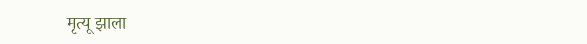मृत्यू झाला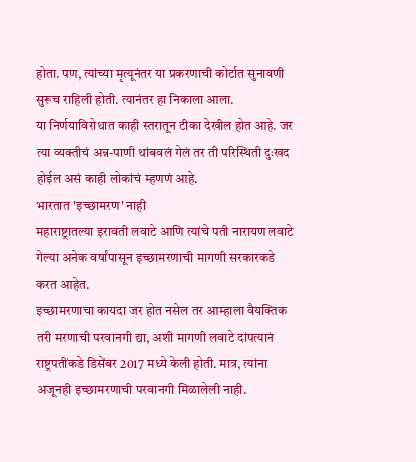होता. पण, त्यांच्या मृत्यूनंतर या प्रकरणाची कोर्टात सुनावणी सुरूच राहिली होती. त्यानंतर हा निकाला आला.
या निर्णयाविरोधात काही स्तरातून टीका देखील होत आहे. जर त्या व्यक्तीचं अन्न-पाणी थांबवलं गेलं तर ती परिस्थिती दुःखद होईल असं काही लोकांचं म्हणणं आहे.
भारतात 'इच्छामरण' नाही
महाराष्ट्रातल्या इरावती लवाटे आणि त्यांचे पती नारायण लवाटे गेल्या अनेक वर्षांपासून इच्छामरणाची मागणी सरकारकडे करत आहेत.
इच्छामरणाचा कायदा जर होत नसेल तर आम्हाला वैयक्तिक तरी मरणाची परवानगी द्या, अशी मागणी लवाटे दांपत्यानं राष्ट्रपतींकडे डिसेंबर 2017 मध्ये केली होती. मात्र, त्यांना अजूनही इच्छामरणाची परवानगी मिळालेली नाही.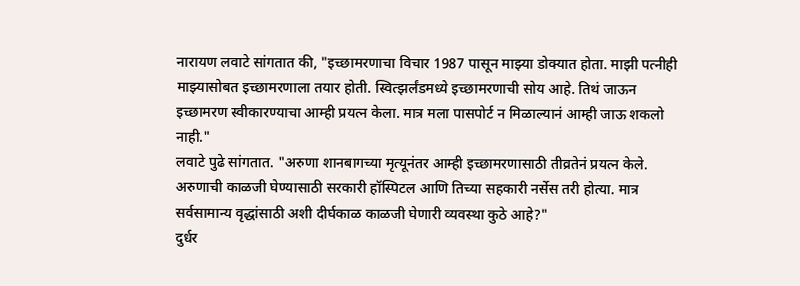नारायण लवाटे सांगतात की, "इच्छामरणाचा विचार 1987 पासून माझ्या डोक्यात होता. माझी पत्नीही माझ्यासोबत इच्छामरणाला तयार होती. स्वित्झर्लंडमध्ये इच्छामरणाची सोय आहे. तिथं जाऊन इच्छामरण स्वीकारण्याचा आम्ही प्रयत्न केला. मात्र मला पासपोर्ट न मिळाल्यानं आम्ही जाऊ शकलो नाही."
लवाटे पुढे सांगतात. "अरुणा शानबागच्या मृत्यूनंतर आम्ही इच्छामरणासाठी तीव्रतेनं प्रयत्न केले. अरुणाची काळजी घेण्यासाठी सरकारी हॉस्पिटल आणि तिच्या सहकारी नर्सेस तरी होत्या. मात्र सर्वसामान्य वृद्धांसाठी अशी दीर्घकाळ काळजी घेणारी व्यवस्था कुठे आहे?"
दुर्धर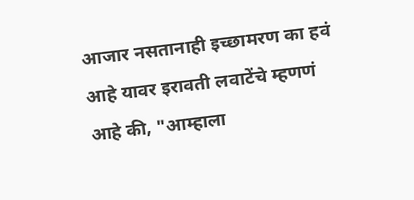आजार नसतानाही इच्छामरण का हवं आहे यावर इरावती लवाटेंचे म्हणणं आहे की, "आम्हाला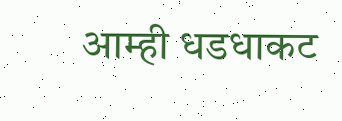आम्ही धडधाकट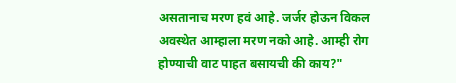असतानाच मरण हवं आहे. जर्जर होऊन विकल अवस्थेत आम्हाला मरण नको आहे. आम्ही रोग होण्याची वाट पाहत बसायची की काय?"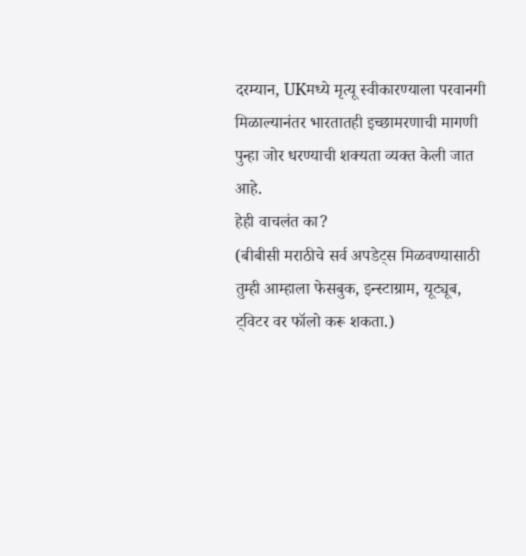दरम्यान, UKमध्ये मृत्यू स्वीकारण्याला परवानगी मिळाल्यानंतर भारतातही इच्छामरणाची मागणी पुन्हा जोर धरण्याची शक्यता व्यक्त केली जात आहे.
हेही वाचलंत का?
(बीबीसी मराठीचे सर्व अपडेट्स मिळवण्यासाठी तुम्ही आम्हाला फेसबुक, इन्स्टाग्राम, यूट्यूब, ट्विटर वर फॉलो करू शकता.)